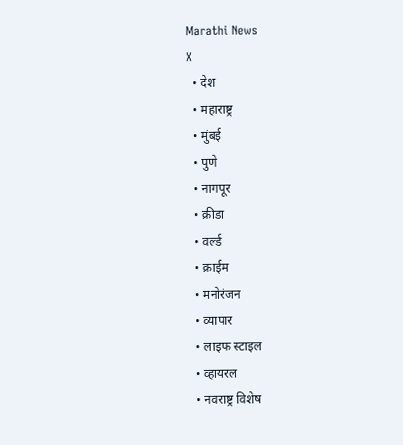Marathi News
X
  • देश
  • महाराष्ट्र
  • मुंबई
  • पुणे
  • नागपूर
  • क्रीडा
  • वर्ल्ड
  • क्राईम
  • मनोरंजन
  • व्यापार
  • लाइफ स्टाइल
  • व्हायरल
  • नवराष्ट्र विशेष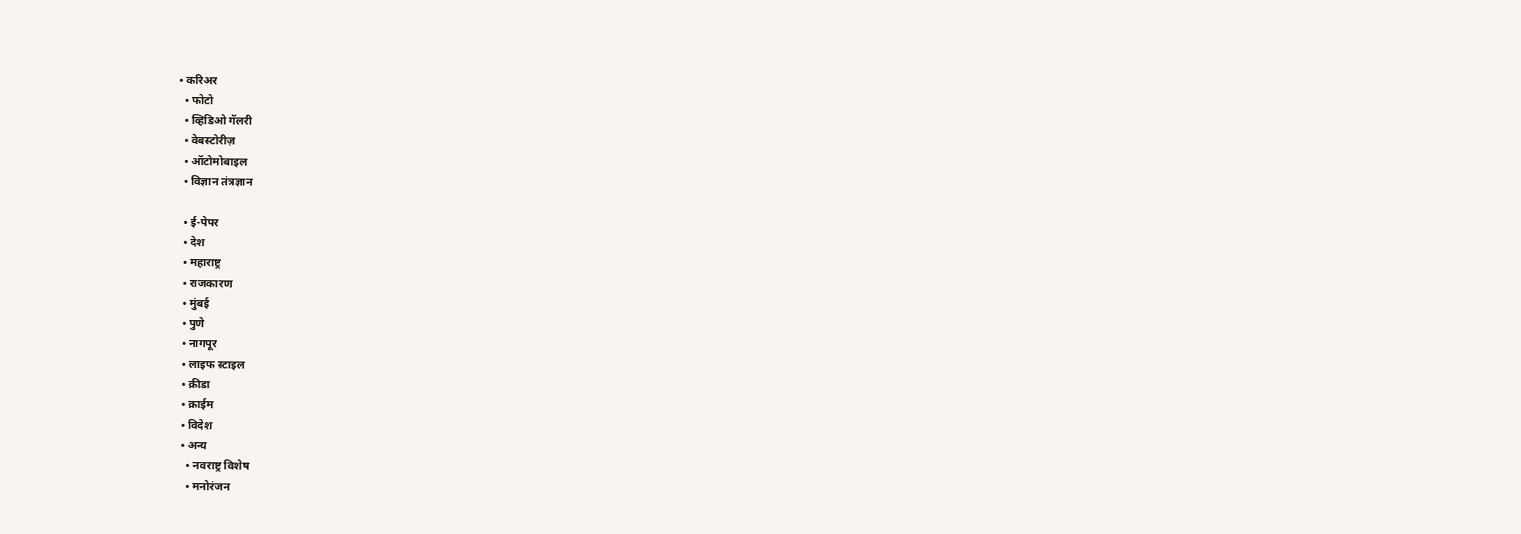• करिअर
  • फोटो
  • व्हिडिओ गॅलरी
  • वेबस्टोरीज़
  • ऑटोमोबाइल
  • विज्ञान तंत्रज्ञान

  • ई-पेपर
  • देश
  • महाराष्ट्र
  • राजकारण
  • मुंबई
  • पुणे
  • नागपूर
  • लाइफ स्टाइल
  • क्रीडा
  • क्राईम
  • विदेश
  • अन्य
    • नवराष्ट्र विशेष
    • मनोरंजन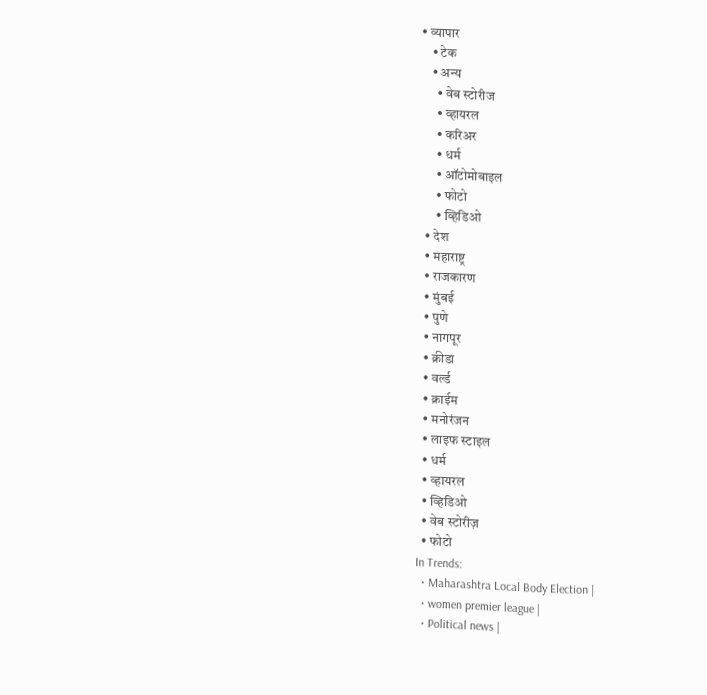• व्यापार
    • टेक
    • अन्य
      • वेब स्टोरीज
      • व्हायरल
      • करिअर
      • धर्म
      • ऑटोमोबाइल
      • फोटो
      • व्हिडिओ
  • देश
  • महाराष्ट्र
  • राजकारण
  • मुंबई
  • पुणे
  • नागपूर
  • क्रीडा
  • वर्ल्ड
  • क्राईम
  • मनोरंजन
  • लाइफ स्टाइल
  • धर्म
  • व्हायरल
  • व्हिडिओ
  • वेब स्टोरीज़
  • फोटो
In Trends:
  • Maharashtra Local Body Election |
  • women premier league |
  • Political news |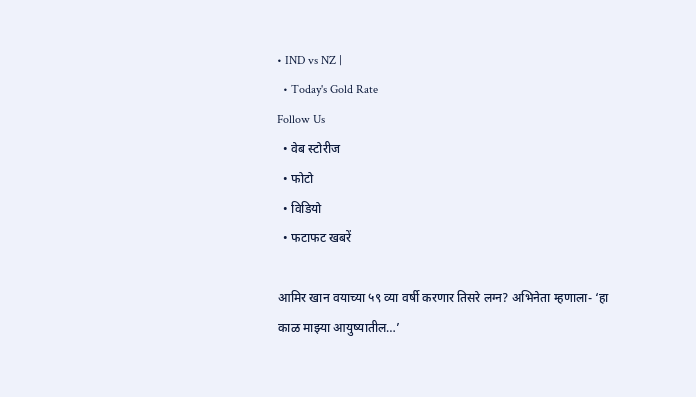• IND vs NZ |
  • Today's Gold Rate
Follow Us
  • वेब स्टोरीज
  • फोटो
  • विडियो
  • फटाफट खबरें

आमिर खान वयाच्या ५९ व्या वर्षी करणार तिसरे लग्न? अभिनेता म्हणाला- ‘हा काळ माझ्या आयुष्यातील…’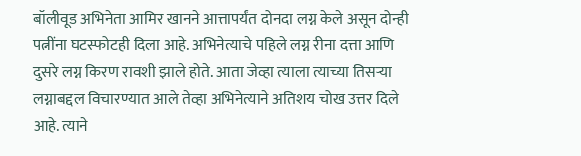बॉलीवूड अभिनेता आमिर खानने आत्तापर्यंत दोनदा लग्न केले असून दोन्ही पत्नींना घटस्फोटही दिला आहे. अभिनेत्याचे पहिले लग्न रीना दत्ता आणि दुसरे लग्न किरण रावशी झाले होते. आता जेव्हा त्याला त्याच्या तिसऱ्या लग्नाबद्दल विचारण्यात आले तेव्हा अभिनेत्याने अतिशय चोख उत्तर दिले आहे. त्याने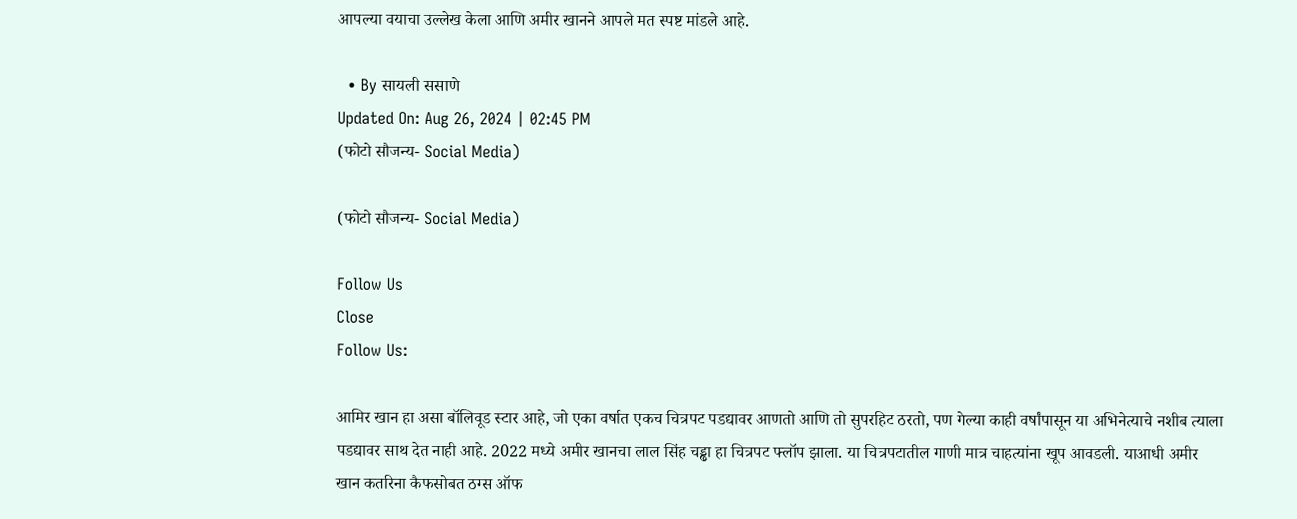आपल्या वयाचा उल्लेख केला आणि अमीर खानने आपले मत स्पष्ट मांडले आहे.

  • By सायली ससाणे
Updated On: Aug 26, 2024 | 02:45 PM
(फोटो सौजन्य- Social Media)

(फोटो सौजन्य- Social Media)

Follow Us
Close
Follow Us:

आमिर खान हा असा बॉलिवूड स्टार आहे, जो एका वर्षात एकच चित्रपट पडद्यावर आणतो आणि तो सुपरहिट ठरतो, पण गेल्या काही वर्षांपासून या अभिनेत्याचे नशीब त्याला पडद्यावर साथ देत नाही आहे. 2022 मध्ये अमीर खानचा लाल सिंह चड्ढा हा चित्रपट फ्लॉप झाला. या चित्रपटातील गाणी मात्र चाहत्यांना खूप आवडली. याआधी अमीर खान कतरिना कैफसोबत ठग्स ऑफ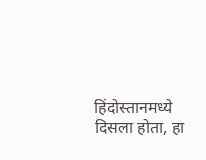हिंदोस्तानमध्ये दिसला होता, हा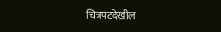चित्रपटदेखील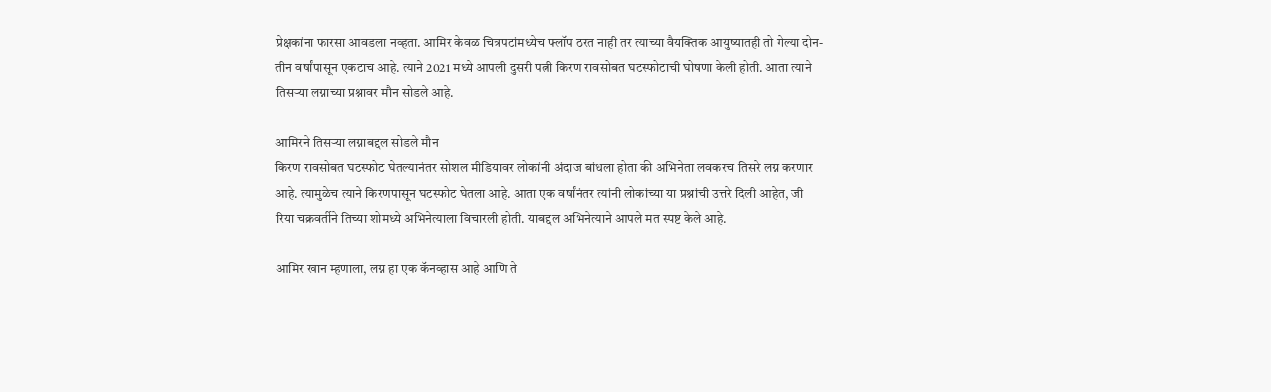प्रेक्षकांना फारसा आवडला नव्हता. आमिर केवळ चित्रपटांमध्येच फ्लॉप ठरत नाही तर त्याच्या वैयक्तिक आयुष्यातही तो गेल्या दोन-तीन वर्षांपासून एकटाच आहे. त्याने 2021 मध्ये आपली दुसरी पत्नी किरण रावसोबत घटस्फोटाची घोषणा केली होती. आता त्याने तिसऱ्या लग्नाच्या प्रश्नावर मौन सोडले आहे.

आमिरने तिसऱ्या लग्नाबद्दल सोडले मौन
किरण रावसोबत घटस्फोट घेतल्यानंतर सोशल मीडियावर लोकांनी अंदाज बांधला होता की अभिनेता लवकरच तिसरे लग्न करणार आहे. त्यामुळेच त्याने किरणपासून घटस्फोट घेतला आहे. आता एक वर्षांनंतर त्यांनी लोकांच्या या प्रश्नांची उत्तरे दिली आहेत, जी रिया चक्रवर्तीने तिच्या शोमध्ये अभिनेत्याला विचारली होती. याबद्दल अभिनेत्याने आपले मत स्पष्ट केले आहे.

आमिर खान म्हणाला, लग्न हा एक कॅनव्हास आहे आणि ते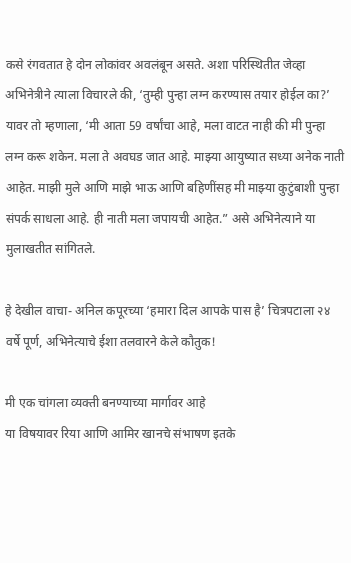कसे रंगवतात हे दोन लोकांवर अवलंबून असते. अशा परिस्थितीत जेव्हा अभिनेत्रीने त्याला विचारले की, ‘तुम्ही पुन्हा लग्न करण्यास तयार होईल का?’ यावर तो म्हणाला, ‘मी आता 59 वर्षांचा आहे, मला वाटत नाही की मी पुन्हा लग्न करू शकेन. मला ते अवघड जात आहे. माझ्या आयुष्यात सध्या अनेक नाती आहेत. माझी मुले आणि माझे भाऊ आणि बहिणींसह मी माझ्या कुटुंबाशी पुन्हा संपर्क साधला आहे. ही नाती मला जपायची आहेत.” असे अभिनेत्याने या मुलाखतीत सांगितले.

हे देखील वाचा- अनिल कपूरच्या ‘हमारा दिल आपके पास है’ चित्रपटाला २४ वर्षे पूर्ण, अभिनेत्याचे ईशा तलवारने केले कौतुक!

मी एक चांगला व्यक्ती बनण्याच्या मार्गावर आहे
या विषयावर रिया आणि आमिर खानचे संभाषण इतके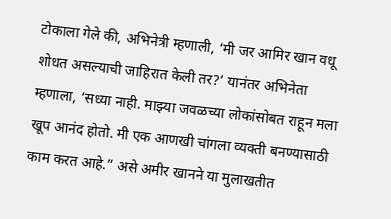टोकाला गेले की, अभिनेत्री म्हणाली, ‘मी जर आमिर खान वधू शोधत असल्याची जाहिरात केली तर?’ यानंतर अभिनेता म्हणाला, ‘सध्या नाही. माझ्या जवळच्या लोकांसोबत राहून मला खूप आनंद होतो. मी एक आणखी चांगला व्यक्ती बनण्यासाठी काम करत आहे.” असे अमीर खानने या मुलाखतीत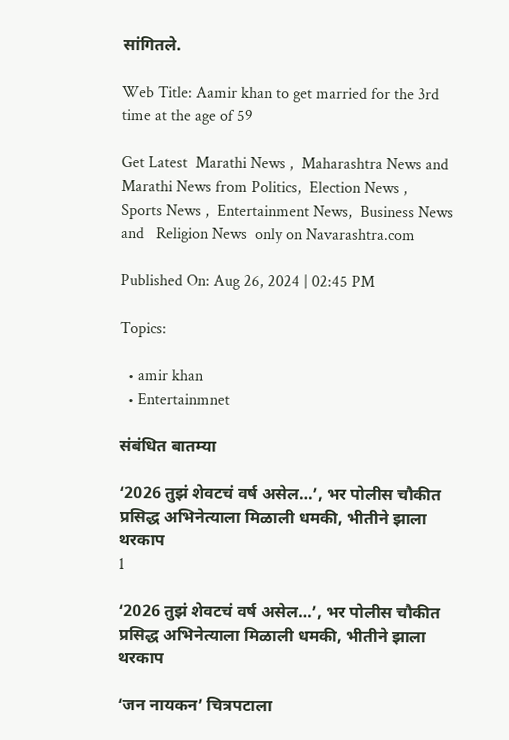सांगितले.

Web Title: Aamir khan to get married for the 3rd time at the age of 59

Get Latest  Marathi News ,  Maharashtra News and  Marathi News from Politics,  Election News ,  Sports News ,  Entertainment News,  Business News and   Religion News  only on Navarashtra.com

Published On: Aug 26, 2024 | 02:45 PM

Topics:

  • amir khan
  • Entertainmnet

संबंधित बातम्या

‘2026 तुझं शेवटचं वर्ष असेल…’, भर पोलीस चौकीत प्रसिद्ध अभिनेत्याला मिळाली धमकी, भीतीने झाला थरकाप
1

‘2026 तुझं शेवटचं वर्ष असेल…’, भर पोलीस चौकीत प्रसिद्ध अभिनेत्याला मिळाली धमकी, भीतीने झाला थरकाप

‘जन नायकन’ चित्रपटाला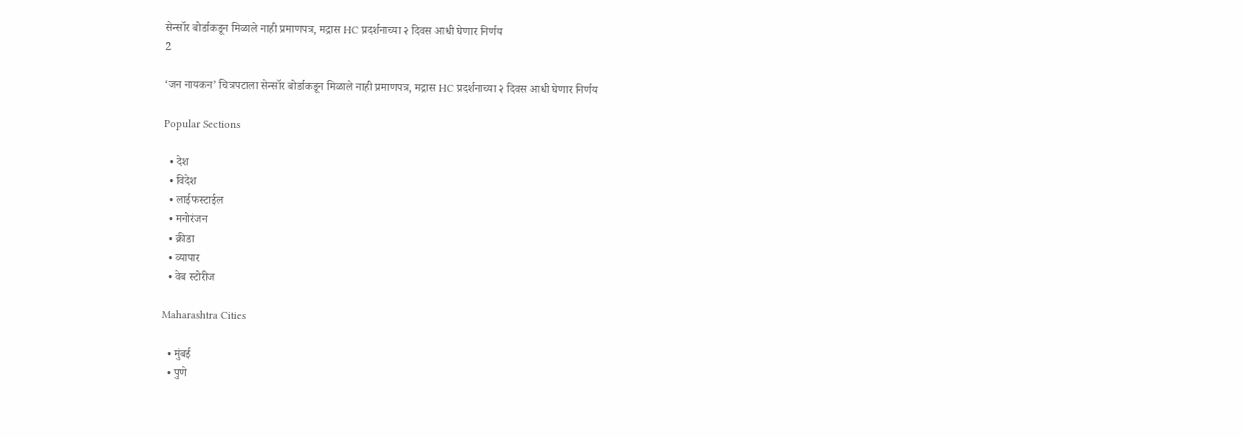सेन्सॉर बोर्डाकडून मिळाले नाही प्रमाणपत्र, मद्रास HC प्रदर्शनाच्या २ दिवस आधी घेणार निर्णय
2

‘जन नायकन’ चित्रपटाला सेन्सॉर बोर्डाकडून मिळाले नाही प्रमाणपत्र, मद्रास HC प्रदर्शनाच्या २ दिवस आधी घेणार निर्णय

Popular Sections

  • देश
  • विदेश
  • लाईफस्टाईल
  • मनोरंजन
  • क्रीडा
  • व्यापार
  • वेब स्टोरीज

Maharashtra Cities

  • मुंबई
  • पुणे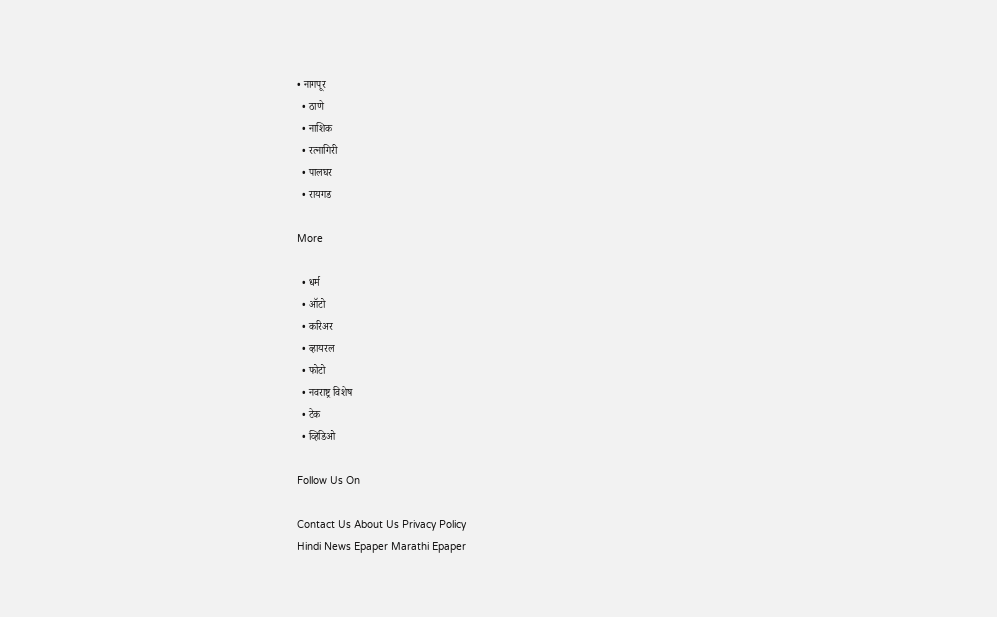• नागपूर
  • ठाणे
  • नाशिक
  • रत्नागिरी
  • पालघर
  • रायगड

More

  • धर्म
  • ऑटो
  • करिअर
  • व्हायरल
  • फोटो
  • नवराष्ट्र विशेष
  • टेक
  • व्हिडिओ

Follow Us On

Contact Us About Us Privacy Policy
Hindi News Epaper Marathi Epaper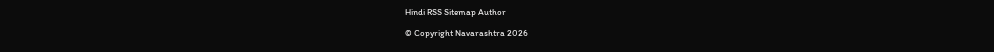Hindi RSS Sitemap Author

© Copyright Navarashtra 2026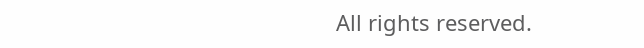All rights reserved.